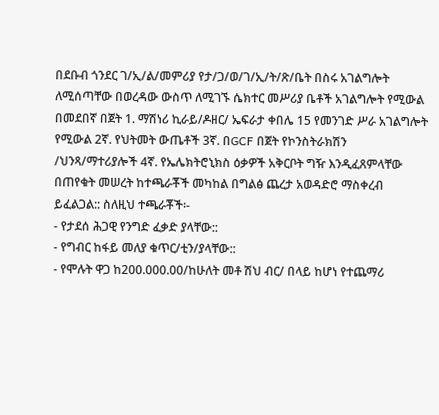በደቡብ ጎንደር ገ/ኢ/ል/መምሪያ የታ/ጋ/ወ/ገ/ኢ/ት/ጽ/ቤት በስሩ አገልግሎት ለሚሰጣቸው በወረዳው ውስጥ ለሚገኙ ሴክተር መሥሪያ ቤቶች አገልግሎት የሚውል በመደበኛ በጀት 1. ማሽነሪ ኪራይ/ዶዘር/ ኤፍራታ ቀበሌ 15 የመንገድ ሥራ አገልግሎት የሚውል 2ኛ. የህትመት ውጤቶች 3ኛ. በGCF በጀት የኮንስትራክሽን /ህንጻ/ማተሪያሎች 4ኛ. የኤሌክትሮኒክስ ዕቃዎች አቅርቦት ግዥ እንዲፈጸምላቸው በጠየቁት መሠረት ከተጫራቾች መካከል በግልፅ ጨረታ አወዳድሮ ማስቀረብ ይፈልጋል:: ስለዚህ ተጫራቾች፡-
- የታደሰ ሕጋዊ የንግድ ፈቃድ ያላቸው::
- የግብር ከፋይ መለያ ቁጥር/ቲን/ያላቸው::
- የሞሉት ዋጋ ከ200.000.00/ከሁለት መቶ ሽህ ብር/ በላይ ከሆነ የተጨማሪ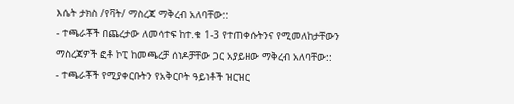እሴት ታክስ /የቫት/ ማስረጃ ማቅረብ አለባቸው::
- ተጫራቾች በጨረታው ለመሳተፍ ከተ.ቁ 1-3 የተጠቀሱትንና የሚመለከታቸውን ማስረጃዎች ፎቶ ኮፒ ከመጫረቻ ሰነዶቻቸው ጋር አያይዘው ማቅረብ አለባቸው::
- ተጫራቾች የሚያቀርቡትን የአቅርቦት ዓይነቶች ዝርዝር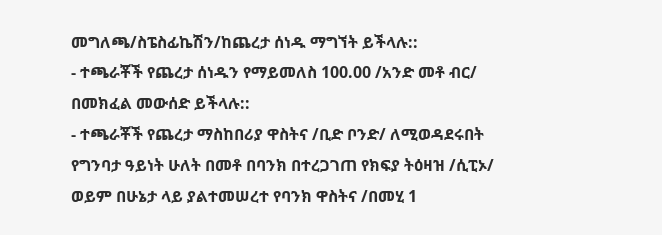መግለጫ/ስፔስፊኬሽን/ከጨረታ ሰነዱ ማግኘት ይችላሉ::
- ተጫራቾች የጨረታ ሰነዱን የማይመለስ 100.00 /አንድ መቶ ብር/ በመክፈል መውሰድ ይችላሉ::
- ተጫራቾች የጨረታ ማስከበሪያ ዋስትና /ቢድ ቦንድ/ ለሚወዳደሩበት የግንባታ ዓይነት ሁለት በመቶ በባንክ በተረጋገጠ የክፍያ ትዕዛዝ /ሲፒኦ/ ወይም በሁኔታ ላይ ያልተመሠረተ የባንክ ዋስትና /በመሂ 1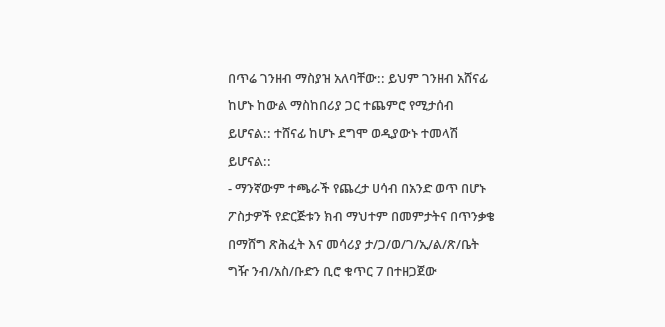በጥሬ ገንዘብ ማስያዝ አለባቸው:: ይህም ገንዘብ አሸናፊ ከሆኑ ከውል ማስከበሪያ ጋር ተጨምሮ የሚታሰብ ይሆናል:: ተሸናፊ ከሆኑ ደግሞ ወዲያውኑ ተመላሽ ይሆናል::
- ማንኛውም ተጫራች የጨረታ ሀሳብ በአንድ ወጥ በሆኑ ፖስታዎች የድርጅቱን ክብ ማህተም በመምታትና በጥንቃቄ በማሸግ ጽሕፈት እና መሳሪያ ታ/ጋ/ወ/ገ/ኢ/ል/ጽ/ቤት ግዥ ንብ/አስ/ቡድን ቢሮ ቁጥር 7 በተዘጋጀው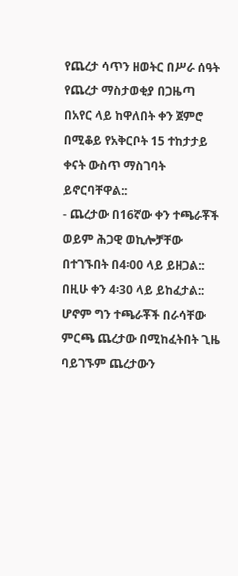የጨረታ ሳጥን ዘወትር በሥራ ሰዓት የጨረታ ማስታወቂያ በጋዜጣ በአየር ላይ ከዋለበት ቀን ጀምሮ በሚቆይ የአቅርቦት 15 ተከታታይ ቀናት ውስጥ ማስገባት ይኖርባቸዋል::
- ጨረታው በ16ኛው ቀን ተጫራቾች ወይም ሕጋዊ ወኪሎቻቸው በተገኙበት በ4፡00 ላይ ይዘጋል:: በዚሁ ቀን 4፡30 ላይ ይከፈታል:: ሆኖም ግን ተጫራቾች በራሳቸው ምርጫ ጨረታው በሚከፈትበት ጊዜ ባይገኙም ጨረታውን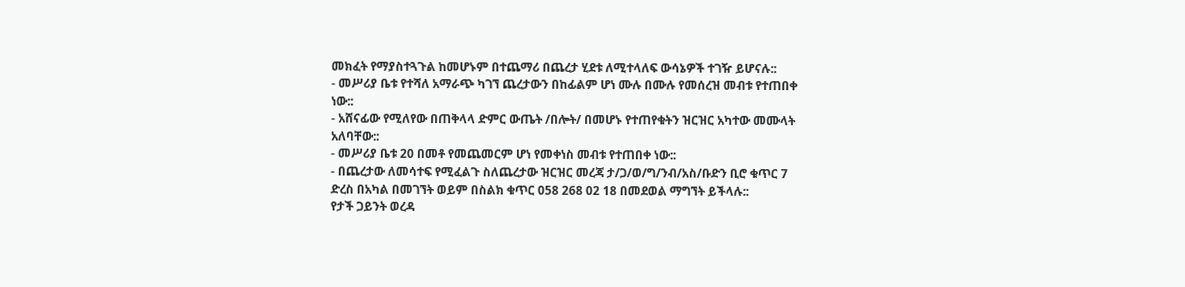መክፈት የማያስተጓጉል ከመሆኑም በተጨማሪ በጨረታ ሂደቱ ለሚተላለፍ ውሳኔዎች ተገዥ ይሆናሉ::
- መሥሪያ ቤቱ የተሻለ አማራጭ ካገኘ ጨረታውን በከፊልም ሆነ ሙሉ በሙሉ የመሰረዝ መብቱ የተጠበቀ ነው::
- አሸናፊው የሚለየው በጠቅላላ ድምር ውጤት /በሎት/ በመሆኑ የተጠየቁትን ዝርዝር አካተው መሙላት አለባቸው::
- መሥሪያ ቤቱ 20 በመቶ የመጨመርም ሆነ የመቀነስ መብቱ የተጠበቀ ነው::
- በጨረታው ለመሳተፍ የሚፈልጉ ስለጨረታው ዝርዝር መረጃ ታ/ጋ/ወ/ግ/ንብ/አስ/ቡድን ቢሮ ቁጥር 7 ድረስ በአካል በመገኘት ወይም በስልክ ቁጥር 058 268 02 18 በመደወል ማግኘት ይችላሉ::
የታች ጋይንት ወረዳ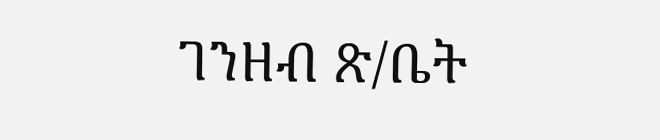ገንዘብ ጽ/ቤት